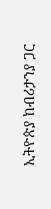ኢትዮጵያ ከብሪታንያ ጋር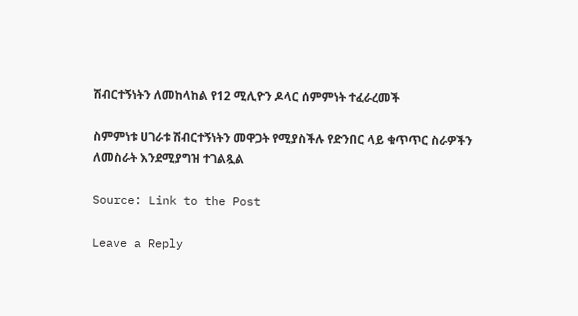ሽብርተኝነትን ለመከላከል የ12 ሚሊዮን ዶላር ሰምምነት ተፈራረመች

ስምምነቱ ሀገራቱ ሽብርተኝነትን መዋጋት የሚያስችሉ የድንበር ላይ ቁጥጥር ስራዎችን ለመስራት እንደሚያግዝ ተገልጿል

Source: Link to the Post

Leave a Reply